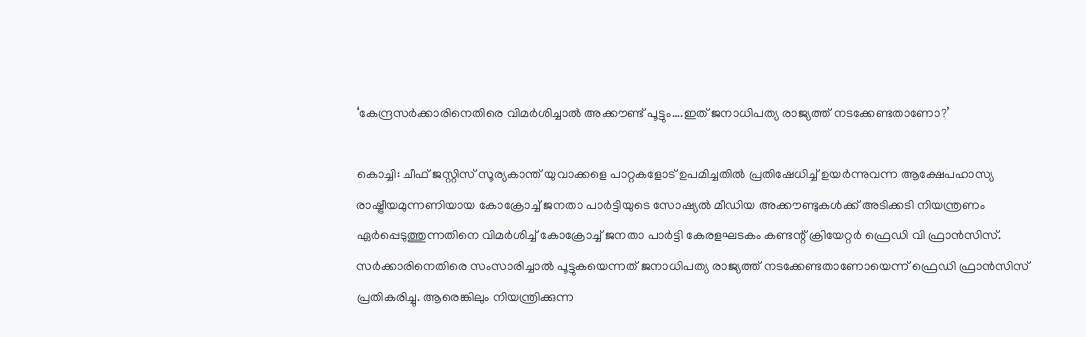‘കേന്ദ്രസര്‍ക്കാരിനെതിരെ വിമര്‍ശിച്ചാല്‍ അക്കൗണ്ട് പൂട്ടും….ഇത് ജനാധിപത്യ രാജ്യത്ത് നടക്കേണ്ടതാണോ?’

കൊച്ചി: ചീഫ് ജസ്റ്റിസ് സൂര്യകാന്ത് യുവാക്കളെ പാറ്റകളോട് ഉപമിച്ചതില്‍ പ്രതിഷേധിച്ച് ഉയര്‍ന്നുവന്ന ആക്ഷേപഹാസ്യ രാഷ്ട്രീയമുന്നണിയായ കോക്രോച്ച് ജനതാ പാര്‍ട്ടിയുടെ സോഷ്യല്‍ മീഡിയ അക്കൗണ്ടുകള്‍ക്ക് അടിക്കടി നിയന്ത്രണം ഏര്‍പ്പെടുത്തുന്നതിനെ വിമര്‍ശിച്ച് കോക്രോച്ച് ജനതാ പാര്‍ട്ടി കേരളഘടകം കണ്ടന്റ് ക്രിയേറ്റര്‍ ഫ്രെഡി വി ഫ്രാന്‍സിസ്. സര്‍ക്കാരിനെതിരെ സംസാരിച്ചാല്‍ പൂട്ടുകയെന്നത് ജനാധിപത്യ രാജ്യത്ത് നടക്കേണ്ടതാണോയെന്ന് ഫ്രെഡി ഫ്രാന്‍സിസ് പ്രതികരിച്ചു. ആരെങ്കിലും നിയന്ത്രിക്കുന്ന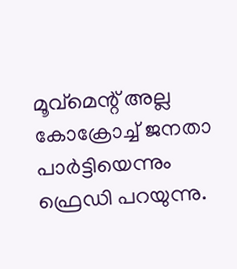മൂവ്‌മെന്റ് അല്ല കോക്രോച്ച് ജനതാ പാര്‍ട്ടിയെന്നും ഫ്രെഡി പറയുന്നു.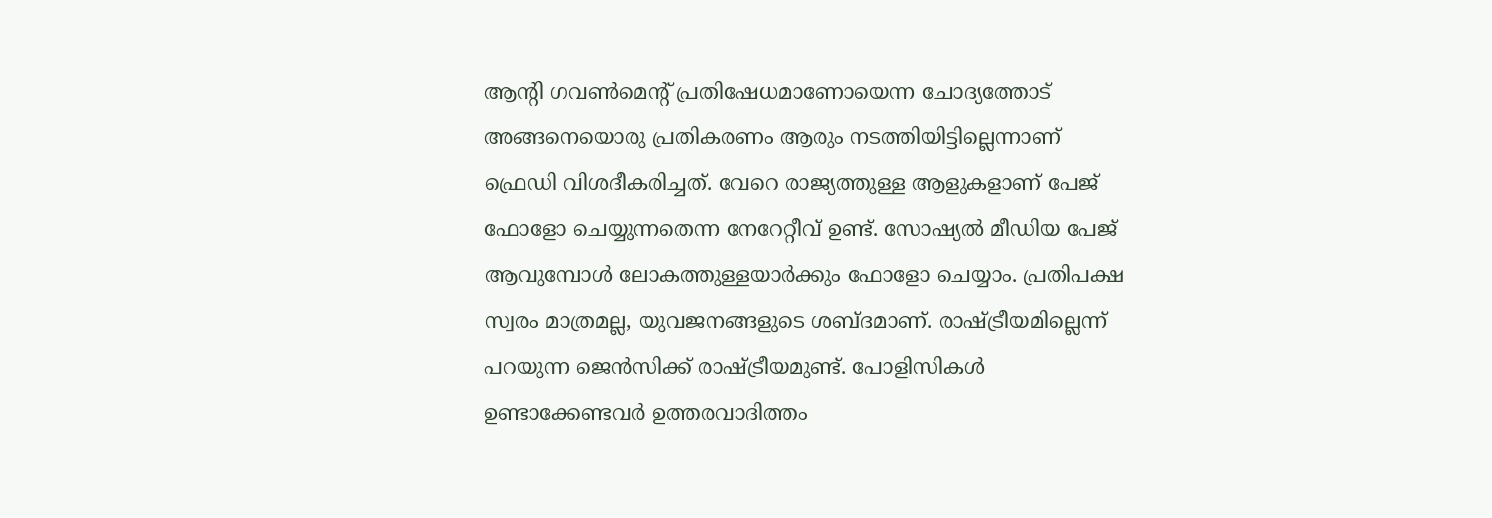ആന്റി ഗവണ്‍മെന്റ് പ്രതിഷേധമാണോയെന്ന ചോദ്യത്തോട് അങ്ങനെയൊരു പ്രതികരണം ആരും നടത്തിയിട്ടില്ലെന്നാണ് ഫ്രെഡി വിശദീകരിച്ചത്. വേറെ രാജ്യത്തുള്ള ആളുകളാണ് പേജ് ഫോളോ ചെയ്യുന്നതെന്ന നേറേറ്റീവ് ഉണ്ട്. സോഷ്യല്‍ മീഡിയ പേജ് ആവുമ്പോള്‍ ലോകത്തുള്ളയാര്‍ക്കും ഫോളോ ചെയ്യാം. പ്രതിപക്ഷ സ്വരം മാത്രമല്ല, യുവജനങ്ങളുടെ ശബ്ദമാണ്. രാഷ്ട്രീയമില്ലെന്ന് പറയുന്ന ജെന്‍സിക്ക് രാഷ്ട്രീയമുണ്ട്. പോളിസികള്‍ ഉണ്ടാക്കേണ്ടവര്‍ ഉത്തരവാദിത്തം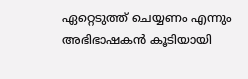ഏറ്റെടുത്ത് ചെയ്യണം എന്നും അഭിഭാഷകന്‍ കൂടിയായി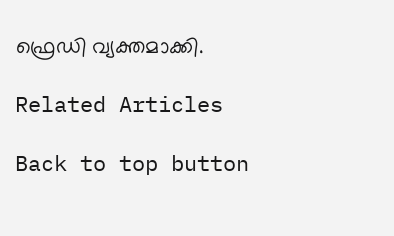ഫ്രെഡി വ്യക്തമാക്കി.

Related Articles

Back to top button